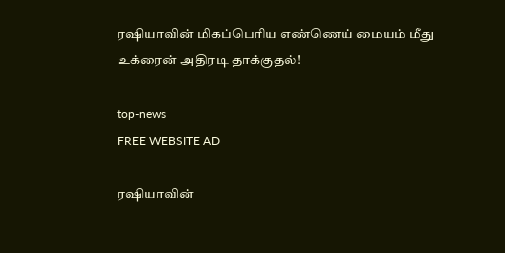ரஷியாவின் மிகப்பெரிய எண்ணெய் மையம் மீது உக்ரைன் அதிரடி தாக்குதல்!

top-news
FREE WEBSITE AD

ரஷியாவின்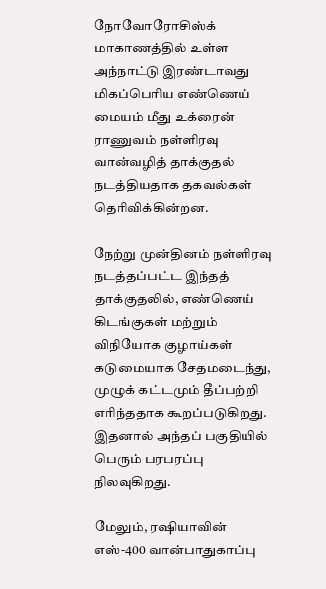நோவோரோசிஸ்க் மாகாணத்தில் உள்ள அந்நாட்டு இரண்டாவது மிகப்பெரிய எண்ணெய் மையம் மீது உக்ரைன் ராணுவம் நள்ளிரவு வான்வழித் தாக்குதல் நடத்தியதாக தகவல்கள் தெரிவிக்கின்றன.

நேற்று முன்தினம் நள்ளிரவு நடத்தப்பட்ட இந்தத் தாக்குதலில், எண்ணெய் கிடங்குகள் மற்றும் விநியோக குழாய்கள் கடுமையாக சேதமடைந்து, முழுக் கட்டமும் தீப்பற்றி எரிந்ததாக கூறப்படுகிறது. இதனால் அந்தப் பகுதியில் பெரும் பரபரப்பு நிலவுகிறது.

மேலும், ரஷியாவின் எஸ்-400 வான்பாதுகாப்பு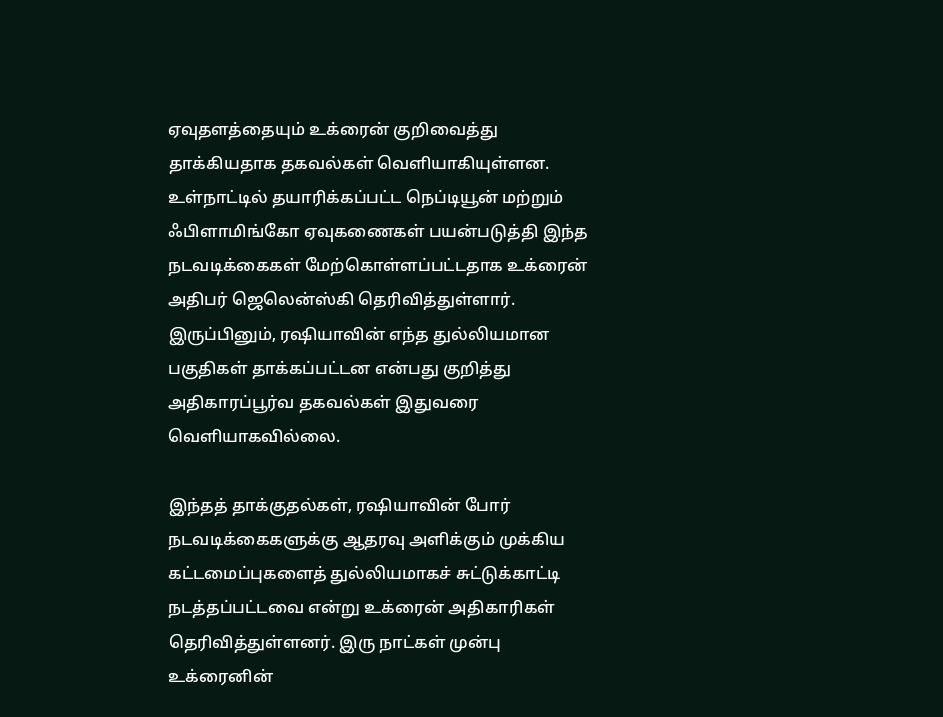ஏவுதளத்தையும் உக்ரைன் குறிவைத்து தாக்கியதாக தகவல்கள் வெளியாகியுள்ளன. உள்நாட்டில் தயாரிக்கப்பட்ட நெப்டியூன் மற்றும் ஃபிளாமிங்கோ ஏவுகணைகள் பயன்படுத்தி இந்த நடவடிக்கைகள் மேற்கொள்ளப்பட்டதாக உக்ரைன் அதிபர் ஜெலென்ஸ்கி தெரிவித்துள்ளார். இருப்பினும், ரஷியாவின் எந்த துல்லியமான பகுதிகள் தாக்கப்பட்டன என்பது குறித்து அதிகாரப்பூர்வ தகவல்கள் இதுவரை வெளியாகவில்லை.

இந்தத் தாக்குதல்கள், ரஷியாவின் போர் நடவடிக்கைகளுக்கு ஆதரவு அளிக்கும் முக்கிய கட்டமைப்புகளைத் துல்லியமாகச் சுட்டுக்காட்டி நடத்தப்பட்டவை என்று உக்ரைன் அதிகாரிகள் தெரிவித்துள்ளனர். இரு நாட்கள் முன்பு உக்ரைனின்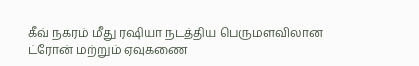கீவ் நகரம் மீது ரஷியா நடத்திய பெருமளவிலான ட்ரோன் மற்றும் ஏவுகணை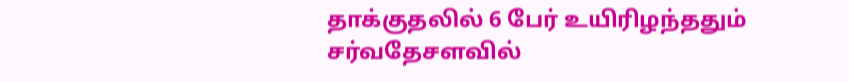தாக்குதலில் 6 பேர் உயிரிழந்ததும் சர்வதேசளவில்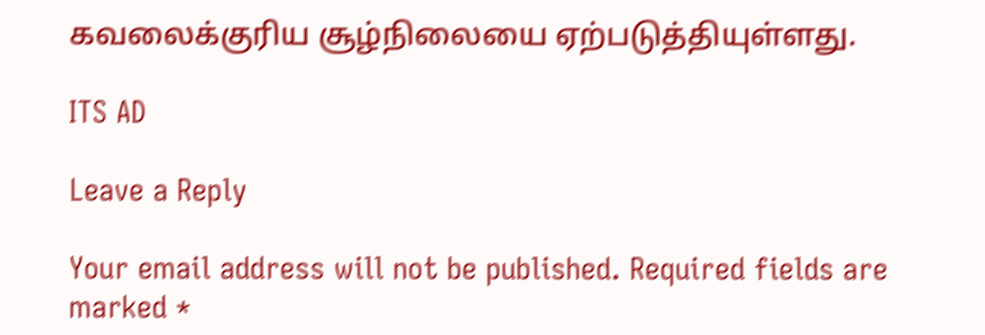கவலைக்குரிய சூழ்நிலையை ஏற்படுத்தியுள்ளது.

ITS AD

Leave a Reply

Your email address will not be published. Required fields are marked *